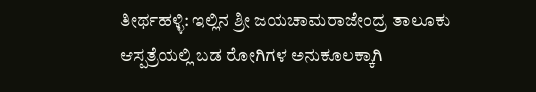ತೀರ್ಥಹಳ್ಳಿ: ಇಲ್ಲಿನ ಶ್ರೀ ಜಯಚಾಮರಾಜೇಂದ್ರ ತಾಲೂಕು ಆಸ್ಪತ್ರೆಯಲ್ಲಿ ಬಡ ರೋಗಿಗಳ ಅನುಕೂಲಕ್ಕಾಗಿ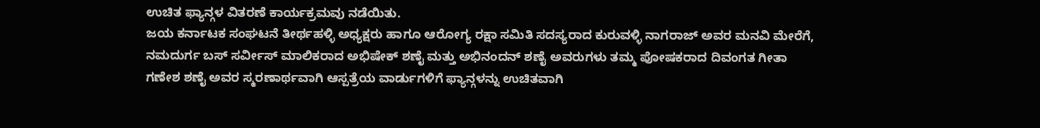ಉಚಿತ ಫ್ಯಾನ್ಗಳ ವಿತರಣೆ ಕಾರ್ಯಕ್ರಮವು ನಡೆಯಿತು.
ಜಯ ಕರ್ನಾಟಕ ಸಂಘಟನೆ ತೀರ್ಥಹಳ್ಳಿ ಅಧ್ಯಕ್ಷರು ಹಾಗೂ ಆರೋಗ್ಯ ರಕ್ಷಾ ಸಮಿತಿ ಸದಸ್ಯರಾದ ಕುರುವಳ್ಳಿ ನಾಗರಾಜ್ ಅವರ ಮನವಿ ಮೇರೆಗೆ, ನಮದುರ್ಗ ಬಸ್ ಸರ್ವೀಸ್ ಮಾಲಿಕರಾದ ಅಭಿಷೇಕ್ ಶಣೈ ಮತ್ತು ಅಭಿನಂದನ್ ಶಣೈ ಅವರುಗಳು ತಮ್ಮ ಪೋಷಕರಾದ ದಿವಂಗತ ಗೀತಾ ಗಣೇಶ ಶಣೈ ಅವರ ಸ್ಮರಣಾರ್ಥವಾಗಿ ಆಸ್ಪತ್ರೆಯ ವಾರ್ಡುಗಳಿಗೆ ಫ್ಯಾನ್ಗಳನ್ನು ಉಚಿತವಾಗಿ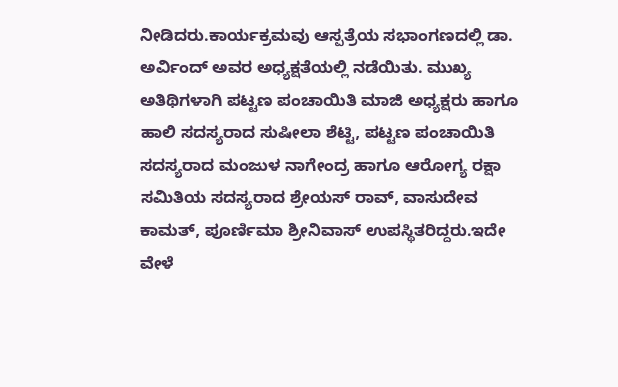ನೀಡಿದರು.ಕಾರ್ಯಕ್ರಮವು ಆಸ್ಪತ್ರೆಯ ಸಭಾಂಗಣದಲ್ಲಿ ಡಾ. ಅರ್ವಿಂದ್ ಅವರ ಅಧ್ಯಕ್ಷತೆಯಲ್ಲಿ ನಡೆಯಿತು. ಮುಖ್ಯ ಅತಿಥಿಗಳಾಗಿ ಪಟ್ಟಣ ಪಂಚಾಯಿತಿ ಮಾಜಿ ಅಧ್ಯಕ್ಷರು ಹಾಗೂ ಹಾಲಿ ಸದಸ್ಯರಾದ ಸುಷೀಲಾ ಶೆಟ್ಟಿ, ಪಟ್ಟಣ ಪಂಚಾಯಿತಿ ಸದಸ್ಯರಾದ ಮಂಜುಳ ನಾಗೇಂದ್ರ ಹಾಗೂ ಆರೋಗ್ಯ ರಕ್ಷಾ ಸಮಿತಿಯ ಸದಸ್ಯರಾದ ಶ್ರೇಯಸ್ ರಾವ್, ವಾಸುದೇವ ಕಾಮತ್, ಪೂರ್ಣಿಮಾ ಶ್ರೀನಿವಾಸ್ ಉಪಸ್ಥಿತರಿದ್ದರು.ಇದೇ ವೇಳೆ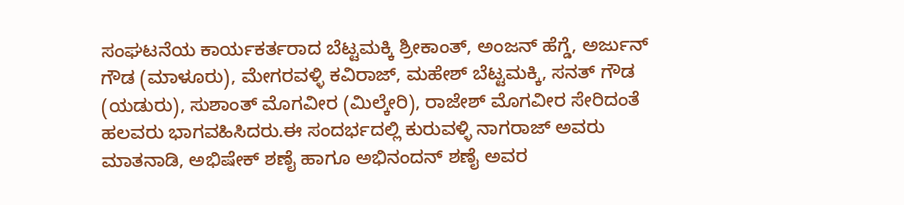ಸಂಘಟನೆಯ ಕಾರ್ಯಕರ್ತರಾದ ಬೆಟ್ಟಮಕ್ಕಿ ಶ್ರೀಕಾಂತ್, ಅಂಜನ್ ಹೆಗ್ಡೆ, ಅರ್ಜುನ್ ಗೌಡ (ಮಾಳೂರು), ಮೇಗರವಳ್ಳಿ ಕವಿರಾಜ್, ಮಹೇಶ್ ಬೆಟ್ಟಮಕ್ಕಿ, ಸನತ್ ಗೌಡ (ಯಡುರು), ಸುಶಾಂತ್ ಮೊಗವೀರ (ಮಿಲ್ಕೇರಿ), ರಾಜೇಶ್ ಮೊಗವೀರ ಸೇರಿದಂತೆ ಹಲವರು ಭಾಗವಹಿಸಿದರು.ಈ ಸಂದರ್ಭದಲ್ಲಿ ಕುರುವಳ್ಳಿ ನಾಗರಾಜ್ ಅವರು ಮಾತನಾಡಿ, ಅಭಿಷೇಕ್ ಶಣೈ ಹಾಗೂ ಅಭಿನಂದನ್ ಶಣೈ ಅವರ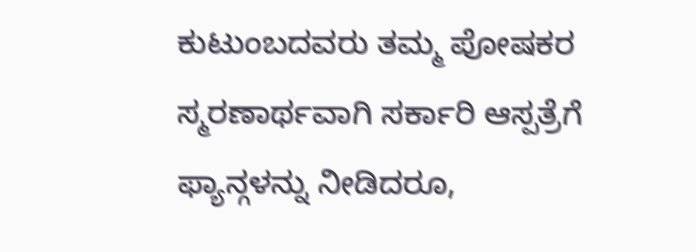ಕುಟುಂಬದವರು ತಮ್ಮ ಪೋಷಕರ ಸ್ಮರಣಾರ್ಥವಾಗಿ ಸರ್ಕಾರಿ ಆಸ್ಪತ್ರೆಗೆ ಫ್ಯಾನ್ಗಳನ್ನು ನೀಡಿದರೂ,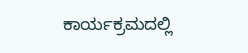ಕಾರ್ಯಕ್ರಮದಲ್ಲಿ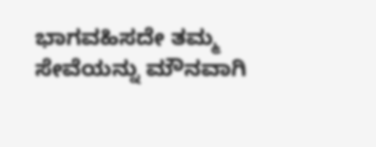ಭಾಗವಹಿಸದೇ ತಮ್ಮ ಸೇವೆಯನ್ನು ಮೌನವಾಗಿ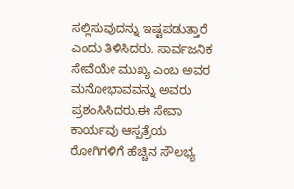ಸಲ್ಲಿಸುವುದನ್ನು ಇಷ್ಟಪಡುತ್ತಾರೆ ಎಂದು ತಿಳಿಸಿದರು. ಸಾರ್ವಜನಿಕ ಸೇವೆಯೇ ಮುಖ್ಯ ಎಂಬ ಅವರ ಮನೋಭಾವವನ್ನು ಅವರು ಪ್ರಶಂಸಿಸಿದರು.ಈ ಸೇವಾ ಕಾರ್ಯವು ಆಸ್ಪತ್ರೆಯ ರೋಗಿಗಳಿಗೆ ಹೆಚ್ಚಿನ ಸೌಲಭ್ಯ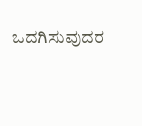ಒದಗಿಸುವುದರ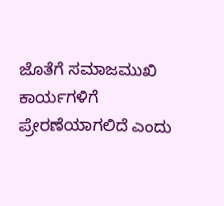ಜೊತೆಗೆ ಸಮಾಜಮುಖಿ ಕಾರ್ಯಗಳಿಗೆ ಪ್ರೇರಣೆಯಾಗಲಿದೆ ಎಂದು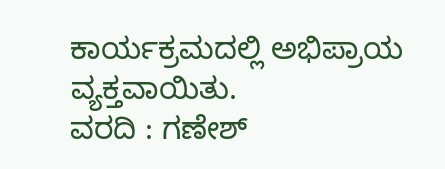ಕಾರ್ಯಕ್ರಮದಲ್ಲಿ ಅಭಿಪ್ರಾಯ ವ್ಯಕ್ತವಾಯಿತು.
ವರದಿ : ಗಣೇಶ್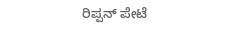ರಿಪ್ಪನ್ ಪೇಟೆ